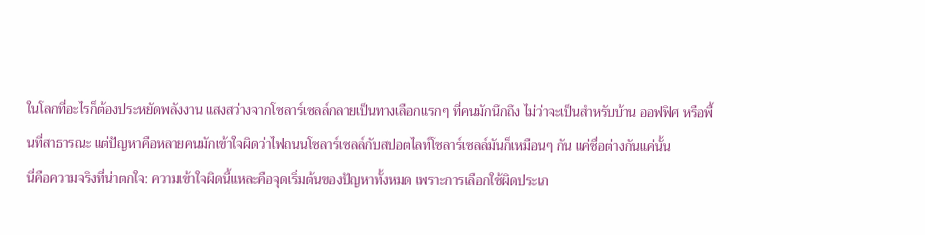ในโลกที่อะไรก็ต้องประหยัดพลังงาน แสงสว่างจากโซลาร์เซลล์กลายเป็นทางเลือกแรกๆ ที่คนมักนึกถึง ไม่ว่าจะเป็นสำหรับบ้าน ออฟฟิศ หรือพื้นที่สาธารณะ แต่ปัญหาคือหลายคนมักเข้าใจผิดว่าไฟถนนโซลาร์เซลล์กับสปอตไลท์โซลาร์เซลล์มันก็เหมือนๆ กัน แค่ชื่อต่างกันแค่นั้น
นี่คือความจริงที่น่าตกใจ: ความเข้าใจผิดนี้แหละคือจุดเริ่มต้นของปัญหาทั้งหมด เพราะการเลือกใช้ผิดประเภ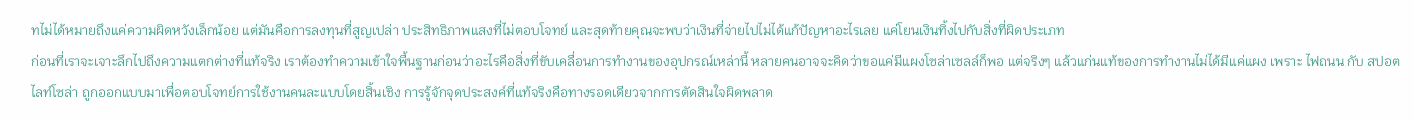ทไม่ได้หมายถึงแค่ความผิดหวังเล็กน้อย แต่มันคือการลงทุนที่สูญเปล่า ประสิทธิภาพแสงที่ไม่ตอบโจทย์ และสุดท้ายคุณจะพบว่าเงินที่จ่ายไปไม่ได้แก้ปัญหาอะไรเลย แค่โยนเงินทิ้งไปกับสิ่งที่ผิดประเภท
ก่อนที่เราจะเจาะลึกไปถึงความแตกต่างที่แท้จริง เราต้องทำความเข้าใจพื้นฐานก่อนว่าอะไรคือสิ่งที่ขับเคลื่อนการทำงานของอุปกรณ์เหล่านี้ หลายคนอาจจะคิดว่าขอแค่มีแผงโซล่าเซลล์ก็พอ แต่จริงๆ แล้วแก่นแท้ของการทำงานไม่ได้มีแค่แผง เพราะ ไฟถนน กับ สปอตไลท์โซล่า ถูกออกแบบมาเพื่อตอบโจทย์การใช้งานคนละแบบโดยสิ้นเชิง การรู้จักจุดประสงค์ที่แท้จริงคือทางรอดเดียวจากการตัดสินใจผิดพลาด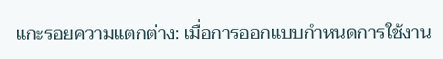แกะรอยความแตกต่าง: เมื่อการออกแบบกำหนดการใช้งาน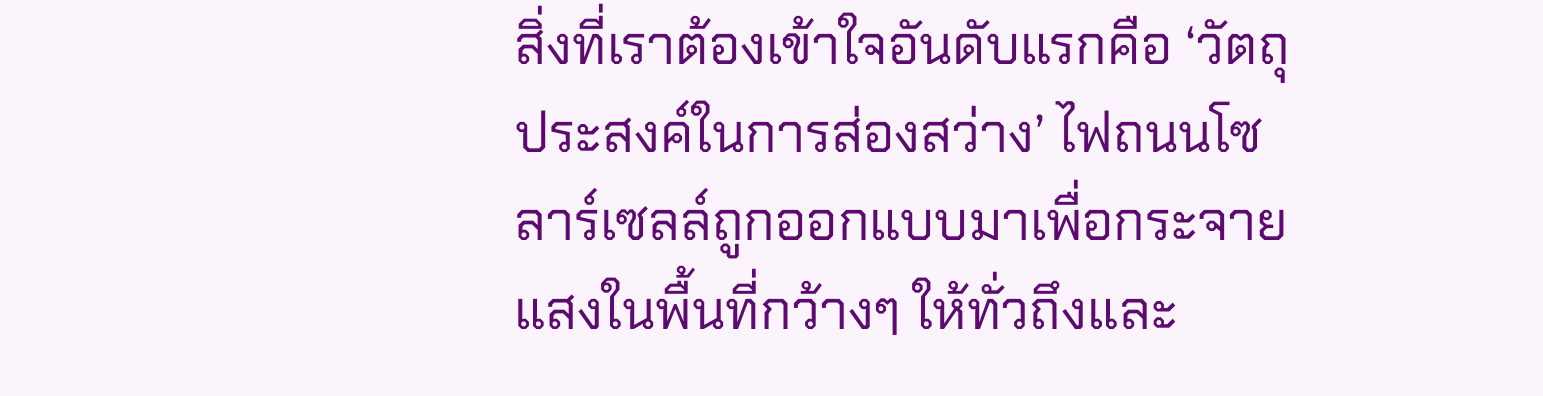สิ่งที่เราต้องเข้าใจอันดับแรกคือ ‘วัตถุประสงค์ในการส่องสว่าง’ ไฟถนนโซลาร์เซลล์ถูกออกแบบมาเพื่อกระจายแสงในพื้นที่กว้างๆ ให้ทั่วถึงและ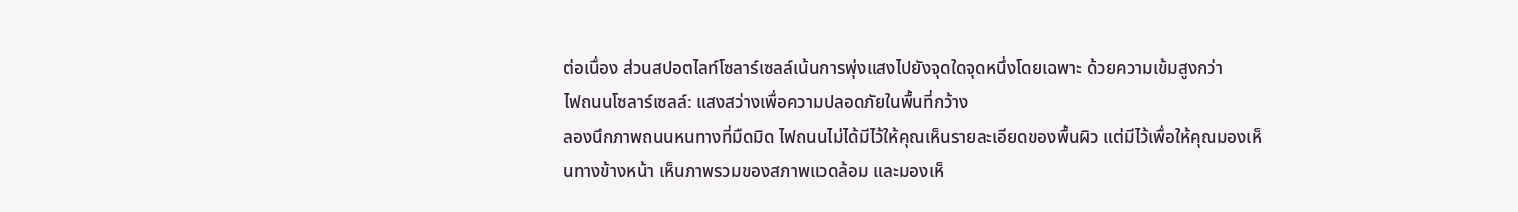ต่อเนื่อง ส่วนสปอตไลท์โซลาร์เซลล์เน้นการพุ่งแสงไปยังจุดใดจุดหนึ่งโดยเฉพาะ ด้วยความเข้มสูงกว่า
ไฟถนนโซลาร์เซลล์: แสงสว่างเพื่อความปลอดภัยในพื้นที่กว้าง
ลองนึกภาพถนนหนทางที่มืดมิด ไฟถนนไม่ได้มีไว้ให้คุณเห็นรายละเอียดของพื้นผิว แต่มีไว้เพื่อให้คุณมองเห็นทางข้างหน้า เห็นภาพรวมของสภาพแวดล้อม และมองเห็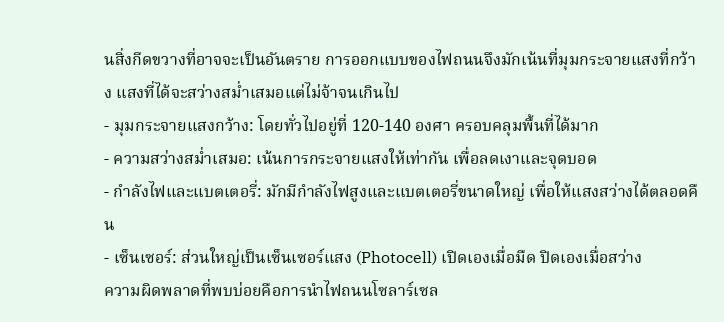นสิ่งกีดขวางที่อาจจะเป็นอันตราย การออกแบบของไฟถนนจึงมักเน้นที่มุมกระจายแสงที่กว้าง แสงที่ได้จะสว่างสม่ำเสมอแต่ไม่จ้าจนเกินไป
- มุมกระจายแสงกว้าง: โดยทั่วไปอยู่ที่ 120-140 องศา ครอบคลุมพื้นที่ได้มาก
- ความสว่างสม่ำเสมอ: เน้นการกระจายแสงให้เท่ากัน เพื่อลดเงาและจุดบอด
- กำลังไฟและแบตเตอรี่: มักมีกำลังไฟสูงและแบตเตอรี่ขนาดใหญ่ เพื่อให้แสงสว่างได้ตลอดคืน
- เซ็นเซอร์: ส่วนใหญ่เป็นเซ็นเซอร์แสง (Photocell) เปิดเองเมื่อมืด ปิดเองเมื่อสว่าง
ความผิดพลาดที่พบบ่อยคือการนำไฟถนนโซลาร์เซล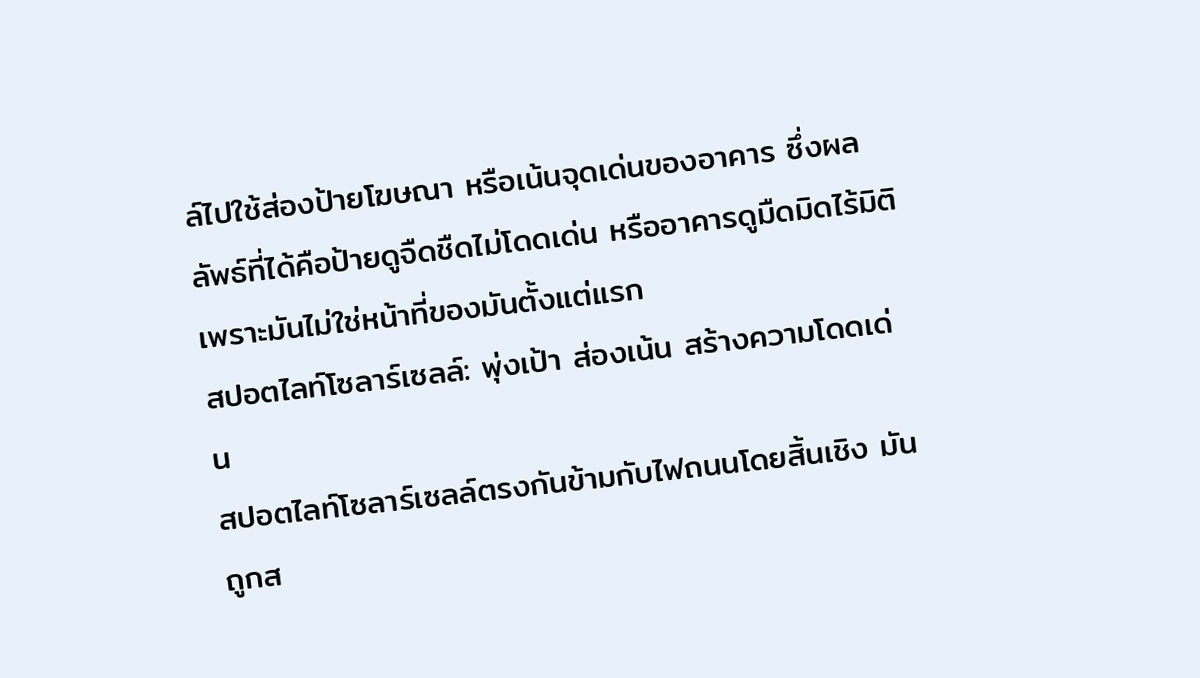ล์ไปใช้ส่องป้ายโฆษณา หรือเน้นจุดเด่นของอาคาร ซึ่งผลลัพธ์ที่ได้คือป้ายดูจืดชืดไม่โดดเด่น หรืออาคารดูมืดมิดไร้มิติ เพราะมันไม่ใช่หน้าที่ของมันตั้งแต่แรก
สปอตไลท์โซลาร์เซลล์: พุ่งเป้า ส่องเน้น สร้างความโดดเด่น
สปอตไลท์โซลาร์เซลล์ตรงกันข้ามกับไฟถนนโดยสิ้นเชิง มันถูกส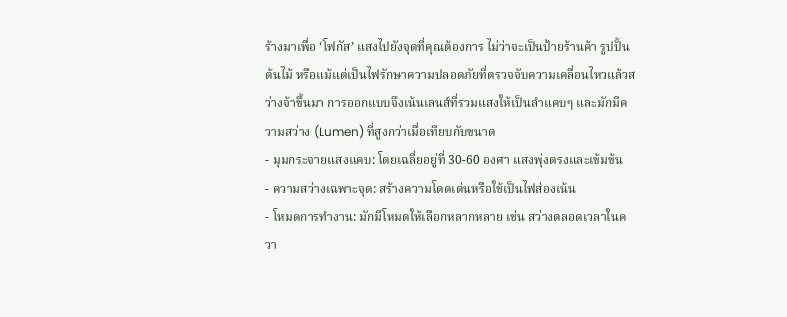ร้างมาเพื่อ ‘โฟกัส’ แสงไปยังจุดที่คุณต้องการ ไม่ว่าจะเป็นป้ายร้านค้า รูปปั้น ต้นไม้ หรือแม้แต่เป็นไฟรักษาความปลอดภัยที่ตรวจจับความเคลื่อนไหวแล้วสว่างจ้าขึ้นมา การออกแบบจึงเน้นเลนส์ที่รวมแสงให้เป็นลำแคบๆ และมักมีความสว่าง (Lumen) ที่สูงกว่าเมื่อเทียบกับขนาด
- มุมกระจายแสงแคบ: โดยเฉลี่ยอยู่ที่ 30-60 องศา แสงพุ่งตรงและเข้มข้น
- ความสว่างเฉพาะจุด: สร้างความโดดเด่นหรือใช้เป็นไฟส่องเน้น
- โหมดการทำงาน: มักมีโหมดให้เลือกหลากหลาย เช่น สว่างตลอดเวลาในควา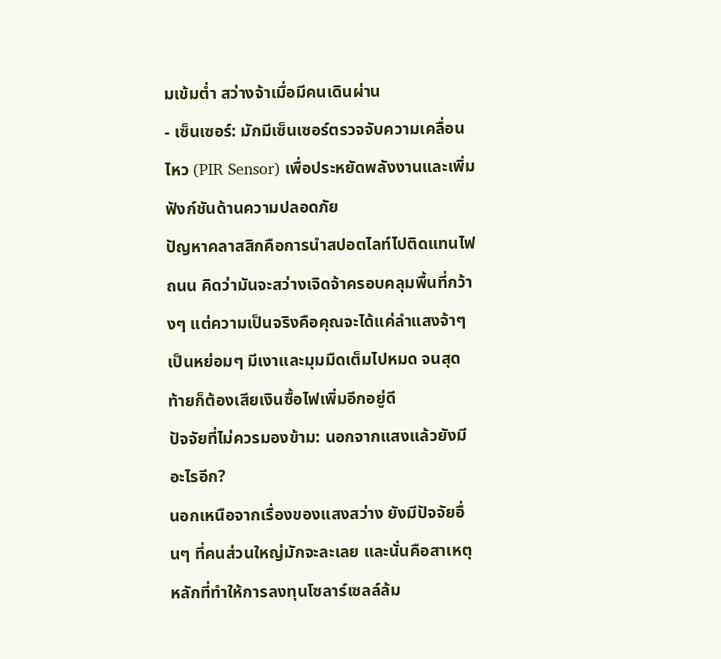มเข้มต่ำ สว่างจ้าเมื่อมีคนเดินผ่าน
- เซ็นเซอร์: มักมีเซ็นเซอร์ตรวจจับความเคลื่อนไหว (PIR Sensor) เพื่อประหยัดพลังงานและเพิ่มฟังก์ชันด้านความปลอดภัย
ปัญหาคลาสสิกคือการนำสปอตไลท์ไปติดแทนไฟถนน คิดว่ามันจะสว่างเจิดจ้าครอบคลุมพื้นที่กว้างๆ แต่ความเป็นจริงคือคุณจะได้แค่ลำแสงจ้าๆ เป็นหย่อมๆ มีเงาและมุมมืดเต็มไปหมด จนสุดท้ายก็ต้องเสียเงินซื้อไฟเพิ่มอีกอยู่ดี
ปัจจัยที่ไม่ควรมองข้าม: นอกจากแสงแล้วยังมีอะไรอีก?
นอกเหนือจากเรื่องของแสงสว่าง ยังมีปัจจัยอื่นๆ ที่คนส่วนใหญ่มักจะละเลย และนั่นคือสาเหตุหลักที่ทำให้การลงทุนโซลาร์เซลล์ล้ม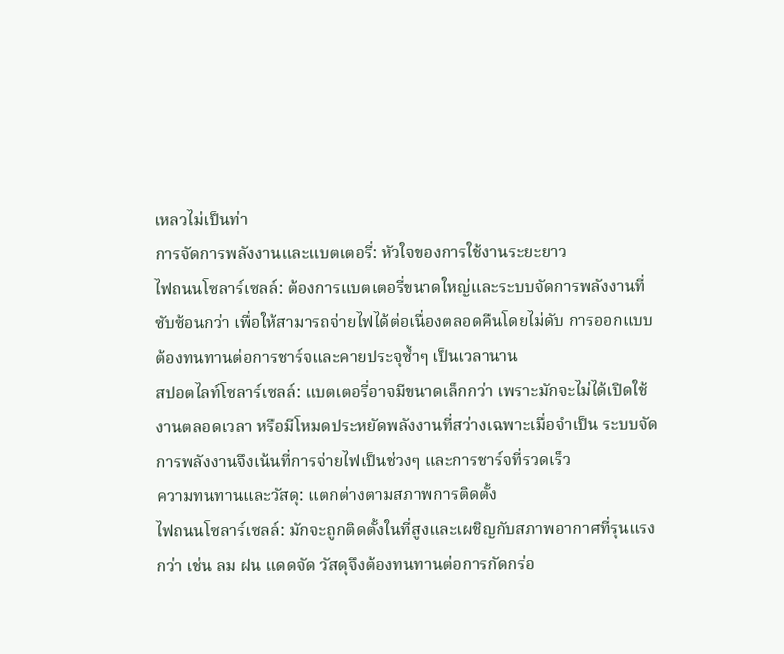เหลวไม่เป็นท่า
การจัดการพลังงานและแบตเตอรี่: หัวใจของการใช้งานระยะยาว
ไฟถนนโซลาร์เซลล์: ต้องการแบตเตอรี่ขนาดใหญ่และระบบจัดการพลังงานที่ซับซ้อนกว่า เพื่อให้สามารถจ่ายไฟได้ต่อเนื่องตลอดคืนโดยไม่ดับ การออกแบบต้องทนทานต่อการชาร์จและคายประจุซ้ำๆ เป็นเวลานาน
สปอตไลท์โซลาร์เซลล์: แบตเตอรี่อาจมีขนาดเล็กกว่า เพราะมักจะไม่ได้เปิดใช้งานตลอดเวลา หรือมีโหมดประหยัดพลังงานที่สว่างเฉพาะเมื่อจำเป็น ระบบจัดการพลังงานจึงเน้นที่การจ่ายไฟเป็นช่วงๆ และการชาร์จที่รวดเร็ว
ความทนทานและวัสดุ: แตกต่างตามสภาพการติดตั้ง
ไฟถนนโซลาร์เซลล์: มักจะถูกติดตั้งในที่สูงและเผชิญกับสภาพอากาศที่รุนแรงกว่า เช่น ลม ฝน แดดจัด วัสดุจึงต้องทนทานต่อการกัดกร่อ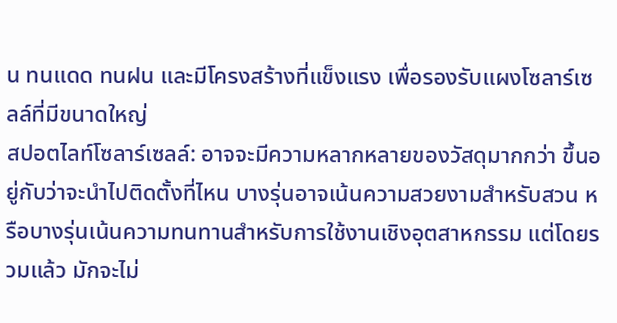น ทนแดด ทนฝน และมีโครงสร้างที่แข็งแรง เพื่อรองรับแผงโซลาร์เซลล์ที่มีขนาดใหญ่
สปอตไลท์โซลาร์เซลล์: อาจจะมีความหลากหลายของวัสดุมากกว่า ขึ้นอยู่กับว่าจะนำไปติดตั้งที่ไหน บางรุ่นอาจเน้นความสวยงามสำหรับสวน หรือบางรุ่นเน้นความทนทานสำหรับการใช้งานเชิงอุตสาหกรรม แต่โดยรวมแล้ว มักจะไม่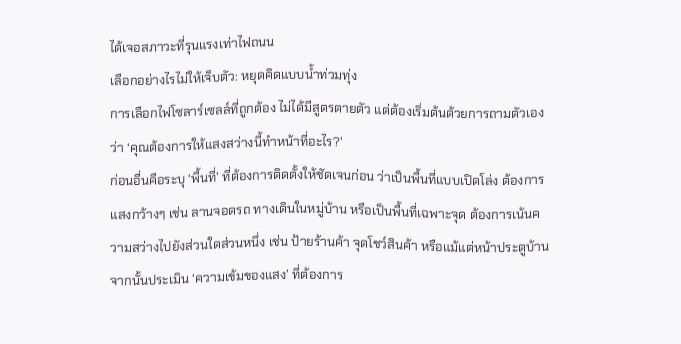ได้เจอสภาวะที่รุนแรงเท่าไฟถนน
เลือกอย่างไรไม่ให้เจ็บตัว: หยุดคิดแบบน้ำท่วมทุ่ง
การเลือกไฟโซลาร์เซลล์ที่ถูกต้อง ไม่ได้มีสูตรตายตัว แต่ต้องเริ่มต้นด้วยการถามตัวเองว่า ‘คุณต้องการให้แสงสว่างนี้ทำหน้าที่อะไร?’
ก่อนอื่นคือระบุ ‘พื้นที่’ ที่ต้องการติดตั้งให้ชัดเจนก่อน ว่าเป็นพื้นที่แบบเปิดโล่ง ต้องการแสงกว้างๆ เช่น ลานจอดรถ ทางเดินในหมู่บ้าน หรือเป็นพื้นที่เฉพาะจุด ต้องการเน้นความสว่างไปยังส่วนใดส่วนหนึ่ง เช่น ป้ายร้านค้า จุดโชว์สินค้า หรือแม้แต่หน้าประตูบ้าน
จากนั้นประเมิน ‘ความเข้มของแสง’ ที่ต้องการ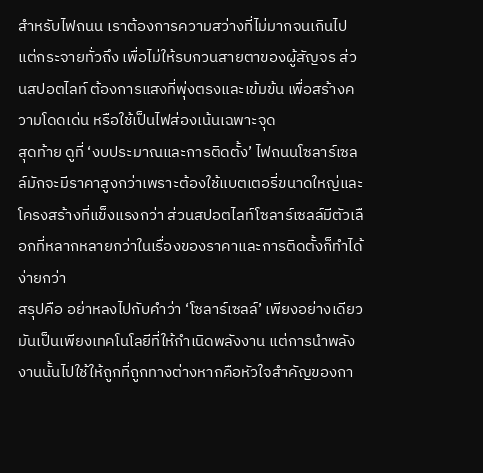สำหรับไฟถนน เราต้องการความสว่างที่ไม่มากจนเกินไป แต่กระจายทั่วถึง เพื่อไม่ให้รบกวนสายตาของผู้สัญจร ส่วนสปอตไลท์ ต้องการแสงที่พุ่งตรงและเข้มข้น เพื่อสร้างความโดดเด่น หรือใช้เป็นไฟส่องเน้นเฉพาะจุด
สุดท้าย ดูที่ ‘งบประมาณและการติดตั้ง’ ไฟถนนโซลาร์เซลล์มักจะมีราคาสูงกว่าเพราะต้องใช้แบตเตอรี่ขนาดใหญ่และโครงสร้างที่แข็งแรงกว่า ส่วนสปอตไลท์โซลาร์เซลล์มีตัวเลือกที่หลากหลายกว่าในเรื่องของราคาและการติดตั้งก็ทำได้ง่ายกว่า
สรุปคือ อย่าหลงไปกับคำว่า ‘โซลาร์เซลล์’ เพียงอย่างเดียว มันเป็นเพียงเทคโนโลยีที่ให้กำเนิดพลังงาน แต่การนำพลังงานนั้นไปใช้ให้ถูกที่ถูกทางต่างหากคือหัวใจสำคัญของกา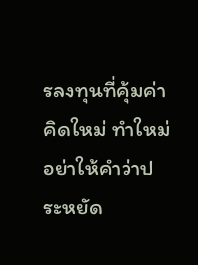รลงทุนที่คุ้มค่า คิดใหม่ ทำใหม่ อย่าให้คำว่าประหยัด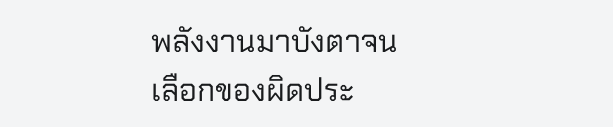พลังงานมาบังตาจนเลือกของผิดประ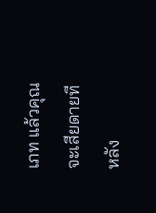เภท แล้วคุณจะเสียดายทีหลัง